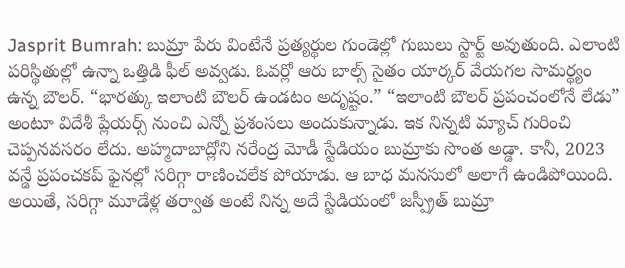Jasprit Bumrah: బుమ్రా పేరు వింటేనే ప్రత్యర్థుల గుండెల్లో గుబులు స్టార్ట్ అవుతుంది. ఎలాంటి పరిస్థితుల్లో ఉన్నా ఒత్తిడి ఫీల్ అవ్వడు. ఓవర్లో ఆరు బాల్స్ సైతం యార్కర్ వేయగల సామర్థ్యం ఉన్న బౌలర్. “భారత్కు ఇలాంటి బౌలర్ ఉండటం అదృష్టం.” “ఇలాంటి బౌలర్ ప్రపంచంలోనే లేడు” అంటూ విదేశీ ప్లేయర్స్ నుంచి ఎన్నో ప్రశంసలు అందుకున్నాడు. ఇక నిన్నటి మ్యాచ్ గురించి చెప్పనవసరం లేదు. అహ్మదాబాద్లోని నరేంద్ర మోడీ స్టేడియం బుమ్రాకు సొంత అడ్డా. కానీ, 2023 వన్డే ప్రపంచకప్ ఫైనల్లో సరిగ్గా రాణించలేక పోయాడు. ఆ బాధ మనసులో అలాగే ఉండిపోయింది. అయితే, సరిగ్గా మూడేళ్ల తర్వాత అంటే నిన్న అదే స్టేడియంలో జస్ప్రీత్ బుమ్రా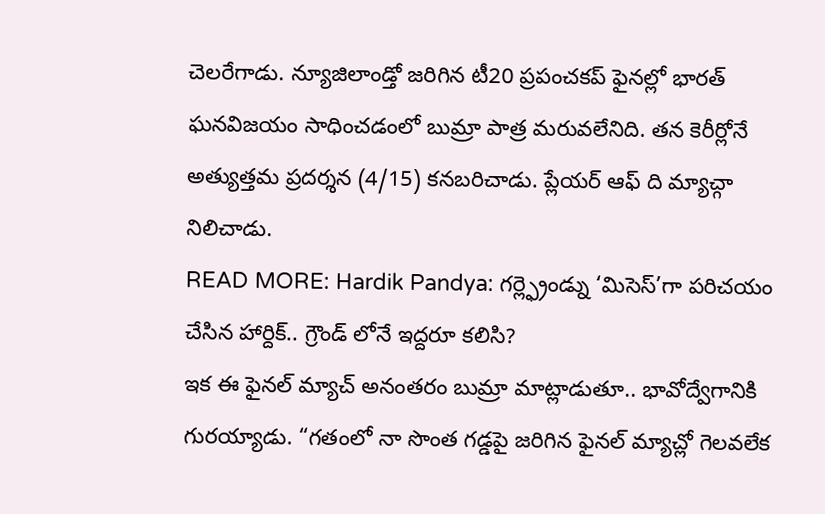చెలరేగాడు. న్యూజిలాండ్తో జరిగిన టీ20 ప్రపంచకప్ ఫైనల్లో భారత్ ఘనవిజయం సాధించడంలో బుమ్రా పాత్ర మరువలేనిది. తన కెరీర్లోనే అత్యుత్తమ ప్రదర్శన (4/15) కనబరిచాడు. ప్లేయర్ ఆఫ్ ది మ్యాచ్గా నిలిచాడు.
READ MORE: Hardik Pandya: గర్ల్ఫ్రెండ్ను ‘మిసెస్’గా పరిచయం చేసిన హార్దిక్.. గ్రౌండ్ లోనే ఇద్దరూ కలిసి?
ఇక ఈ ఫైనల్ మ్యాచ్ అనంతరం బుమ్రా మాట్లాడుతూ.. భావోద్వేగానికి గురయ్యాడు. “గతంలో నా సొంత గడ్డపై జరిగిన ఫైనల్ మ్యాచ్లో గెలవలేక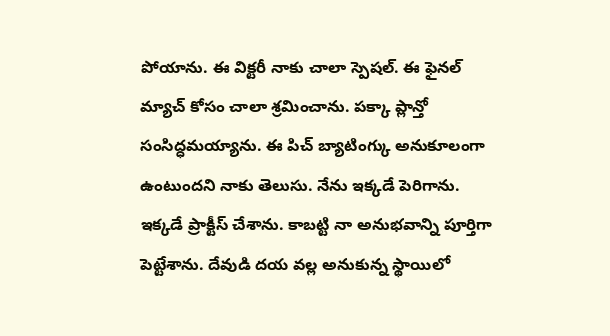పోయాను. ఈ విక్టరీ నాకు చాలా స్పెషల్. ఈ ఫైనల్ మ్యాచ్ కోసం చాలా శ్రమించాను. పక్కా ప్లాన్తో సంసిద్ధమయ్యాను. ఈ పిచ్ బ్యాటింగ్కు అనుకూలంగా ఉంటుందని నాకు తెలుసు. నేను ఇక్కడే పెరిగాను. ఇక్కడే ప్రాక్టీస్ చేశాను. కాబట్టి నా అనుభవాన్ని పూర్తిగా పెట్టేశాను. దేవుడి దయ వల్ల అనుకున్న స్థాయిలో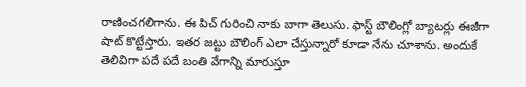రాణించగలిగాను. ఈ పిచ్ గురించి నాకు బాగా తెలుసు. ఫాస్ట్ బౌలింగ్లో బ్యాటర్లు ఈజీగా షాట్ కొట్టేస్తారు. ఇతర జట్టు బౌలింగ్ ఎలా చేస్తున్నారో కూడా నేను చూశాను. అందుకే తెలివిగా పదే పదే బంతి వేగాన్ని మారుస్తూ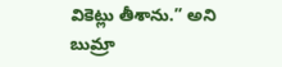వికెట్లు తీశాను.” అని బుమ్రా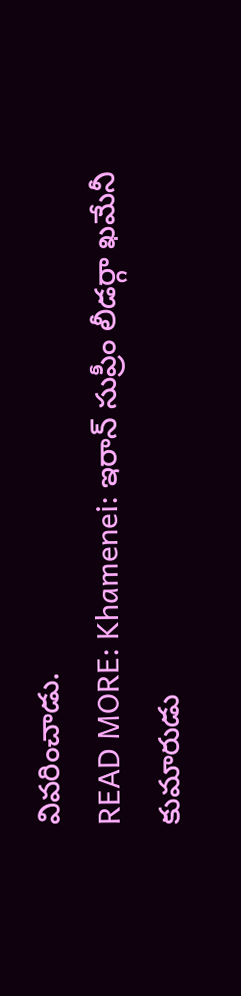వివరించాడు.
READ MORE: Khamenei: ఇరాన్ సుప్రీం లీడర్గా ఖమేనీ కుమారుడు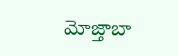మోజ్తాబా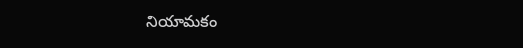నియామకం